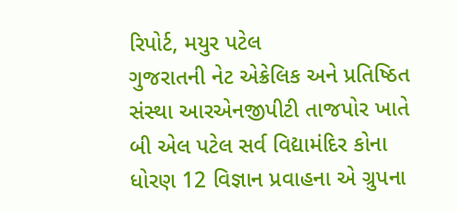રિપોર્ટ, મયુર પટેલ
ગુજરાતની નેટ એક્રેલિક અને પ્રતિષ્ઠિત સંસ્થા આરએનજીપીટી તાજપોર ખાતે બી એલ પટેલ સર્વ વિદ્યામંદિર કોના ધોરણ 12 વિજ્ઞાન પ્રવાહના એ ગ્રુપના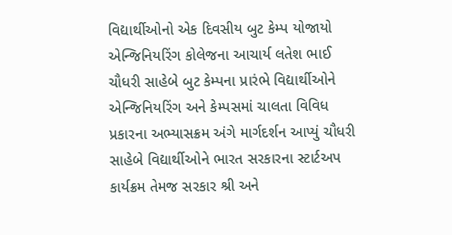વિદ્યાર્થીઓનો એક દિવસીય બુટ કેમ્પ યોજાયો
એન્જિનિયરિંગ કોલેજના આચાર્ય લતેશ ભાઈ ચૌધરી સાહેબે બુટ કેમ્પના પ્રારંભે વિદ્યાર્થીઓને એન્જિનિયરિંગ અને કેમ્પસમાં ચાલતા વિવિધ પ્રકારના અભ્યાસક્રમ અંગે માર્ગદર્શન આપ્યું ચૌધરી સાહેબે વિદ્યાર્થીઓને ભારત સરકારના સ્ટાર્ટઅપ કાર્યક્રમ તેમજ સરકાર શ્રી અને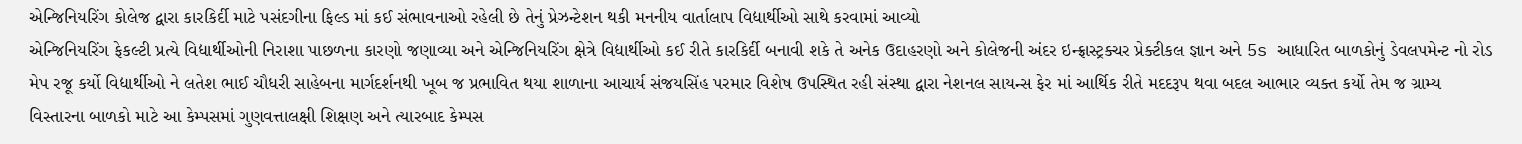એન્જિનિયરિંગ કોલેજ દ્વારા કારકિર્દી માટે પસંદગીના ફિલ્ડ માં કઈ સંભાવનાઓ રહેલી છે તેનું પ્રેઝન્ટેશન થકી મનનીય વાર્તાલાપ વિદ્યાર્થીઓ સાથે કરવામાં આવ્યો
એન્જિનિયરિંગ ફેકલ્ટી પ્રત્યે વિદ્યાર્થીઓની નિરાશા પાછળના કારણો જણાવ્યા અને એન્જિનિયરિંગ ક્ષેત્રે વિદ્યાર્થીઓ કઈ રીતે કારકિર્દી બનાવી શકે તે અનેક ઉદાહરણો અને કોલેજની અંદર ઇન્ફ્રાસ્ટ્રક્ચર પ્રેક્ટીકલ જ્ઞાન અને 5s આધારિત બાળકોનું ડેવલપમેન્ટ નો રોડ મેપ રજૂ કર્યો વિદ્યાર્થીઓ ને લતેશ ભાઈ ચૌધરી સાહેબના માર્ગદર્શનથી ખૂબ જ પ્રભાવિત થયા શાળાના આચાર્ય સંજયસિંહ પરમાર વિશેષ ઉપસ્થિત રહી સંસ્થા દ્વારા નેશનલ સાયન્સ ફેર માં આર્થિક રીતે મદદરૂપ થવા બદલ આભાર વ્યક્ત કર્યો તેમ જ ગ્રામ્ય વિસ્તારના બાળકો માટે આ કેમ્પસમાં ગુણવત્તાલક્ષી શિક્ષણ અને ત્યારબાદ કેમ્પસ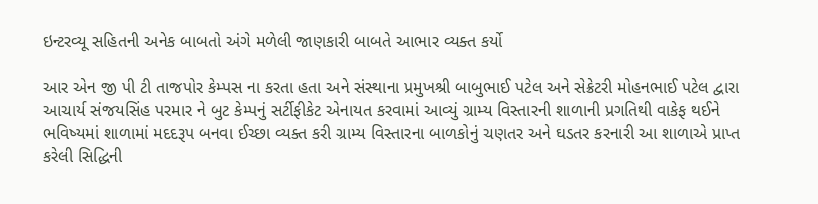ઇન્ટરવ્યૂ સહિતની અનેક બાબતો અંગે મળેલી જાણકારી બાબતે આભાર વ્યક્ત કર્યો

આર એન જી પી ટી તાજપોર કેમ્પસ ના કરતા હતા અને સંસ્થાના પ્રમુખશ્રી બાબુભાઈ પટેલ અને સેક્રેટરી મોહનભાઈ પટેલ દ્વારા આચાર્ય સંજયસિંહ પરમાર ને બુટ કેમ્પનું સર્ટીફીકેટ એનાયત કરવામાં આવ્યું ગ્રામ્ય વિસ્તારની શાળાની પ્રગતિથી વાકેફ થઈને ભવિષ્યમાં શાળામાં મદદરૂપ બનવા ઈચ્છા વ્યક્ત કરી ગ્રામ્ય વિસ્તારના બાળકોનું ચણતર અને ઘડતર કરનારી આ શાળાએ પ્રાપ્ત કરેલી સિદ્ધિની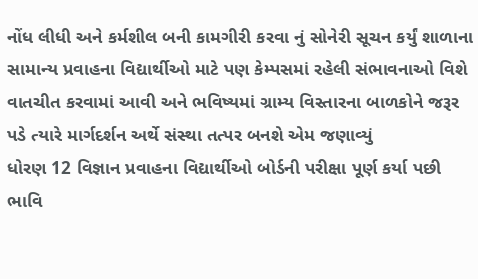નોંધ લીધી અને કર્મશીલ બની કામગીરી કરવા નું સોનેરી સૂચન કર્યું શાળાના સામાન્ય પ્રવાહના વિદ્યાર્થીઓ માટે પણ કેમ્પસમાં રહેલી સંભાવનાઓ વિશે વાતચીત કરવામાં આવી અને ભવિષ્યમાં ગ્રામ્ય વિસ્તારના બાળકોને જરૂર પડે ત્યારે માર્ગદર્શન અર્થે સંસ્થા તત્પર બનશે એમ જણાવ્યું
ધોરણ 12 વિજ્ઞાન પ્રવાહના વિદ્યાર્થીઓ બોર્ડની પરીક્ષા પૂર્ણ કર્યા પછી ભાવિ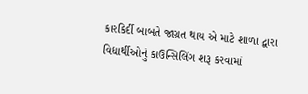કારકિર્દી બાબતે જાગ્રત થાય એ માટે શાળા દ્વારા વિદ્યાર્થીઓનું કાઉન્સિલિંગ શરૂ કરવામાં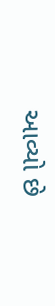આવ્યો છે